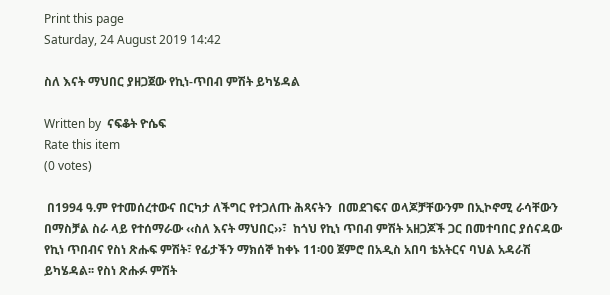Print this page
Saturday, 24 August 2019 14:42

ስለ እናት ማህበር ያዘጋጀው የኪነ-ጥበብ ምሽት ይካሄዳል

Written by  ናፍቆት ዮሴፍ
Rate this item
(0 votes)

 በ1994 ዓ.ም የተመሰረተውና በርካታ ለችግር የተጋለጡ ሕጻናትን  በመደገፍና ወላጆቻቸውንም በኢኮኖሚ ራሳቸውን በማስቻል ስራ ላይ የተሰማራው ‹‹ስለ እናት ማህበር››፣  ከጎህ የኪነ ጥበብ ምሽት አዘጋጆች ጋር በመተባበር ያሰናዳው የኪነ ጥበብና የስነ ጽሑፍ ምሽት፣ የፊታችን ማክሰኞ ከቀኑ 11፡00 ጀምሮ በአዲስ አበባ ቴአትርና ባህል አዳራሽ ይካሄዳል፡፡ የስነ ጽሑፉ ምሽት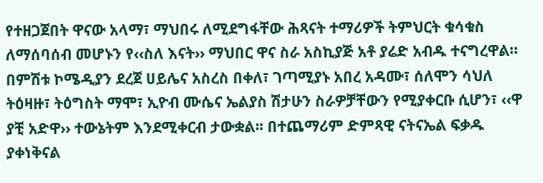የተዘጋጀበት ዋናው አላማ፣ ማህበሩ ለሚደግፋቸው ሕጻናት ተማሪዎች ትምህርት ቁሳቁስ ለማሰባሰብ መሆኑን የ‹‹ስለ እናት›› ማህበር ዋና ስራ አስኪያጅ አቶ ያሬድ አብዱ ተናግረዋል።
በምሽቱ ኮሜዲያን ደረጀ ሀይሌና አስረስ በቀለ፣ ገጣሚያኑ አበረ አዳሙ፣ ሰለሞን ሳህለ ትዕዛዙ፣ ትዕግስት ማሞ፣ ኢዮብ ሙሴና ኤልያስ ሽታሁን ስራዎቻቸውን የሚያቀርቡ ሲሆን፣ ‹‹ዋ ያቺ አድዋ›› ተውኔትም እንደሚቀርብ ታውቋል፡፡ በተጨማሪም ድምጻዊ ናትናኤል ፍቃዱ ያቀነቅናል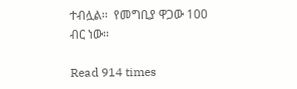ተብሏል፡፡  የመግቢያ ዋጋው 100 ብር ነው፡፡

Read 914 times